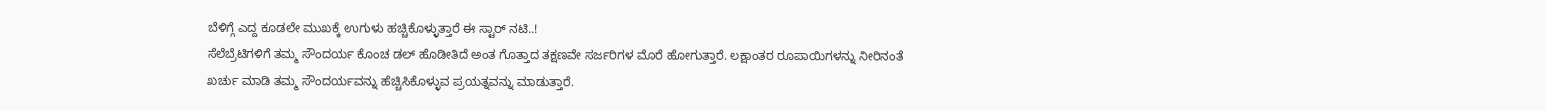ಬೆಳಿಗ್ಗೆ ಎದ್ದ ಕೂಡಲೇ ಮುಖಕ್ಕೆ ಉಗುಳು ಹಚ್ಚಿಕೊಳ್ಳುತ್ತಾರೆ ಈ ಸ್ಟಾರ್ ನಟಿ..!
ಸೆಲೆಬ್ರೆಟಿಗಳಿಗೆ ತಮ್ಮ ಸೌಂದರ್ಯ ಕೊಂಚ ಡಲ್ ಹೊಡೀತಿದೆ ಅಂತ ಗೊತ್ತಾದ ತಕ್ಷಣವೇ ಸರ್ಜರಿಗಳ ಮೊರೆ ಹೋಗುತ್ತಾರೆ. ಲಕ್ಷಾಂತರ ರೂಪಾಯಿಗಳನ್ನು ನೀರಿನಂತೆ ಖರ್ಚು ಮಾಡಿ ತಮ್ಮ ಸೌಂದರ್ಯವನ್ನು ಹೆಚ್ಚಿಸಿಕೊಳ್ಳುವ ಪ್ರಯತ್ನವನ್ನು ಮಾಡುತ್ತಾರೆ.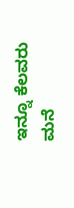ಇನ್ನೂ ಕೆಲವರು ಮನೆ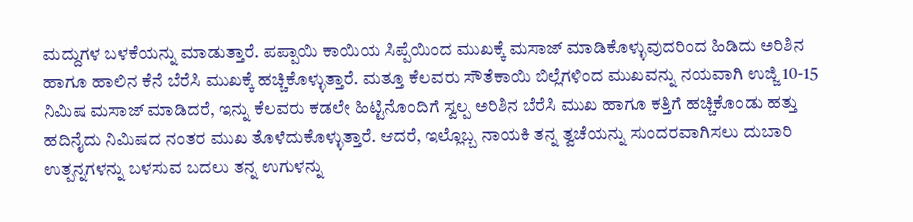ಮದ್ದುಗಳ ಬಳಕೆಯನ್ನು ಮಾಡುತ್ತಾರೆ. ಪಪ್ಪಾಯಿ ಕಾಯಿಯ ಸಿಪ್ಪೆಯಿಂದ ಮುಖಕ್ಕೆ ಮಸಾಜ್ ಮಾಡಿಕೊಳ್ಳುವುದರಿಂದ ಹಿಡಿದು ಅರಿಶಿನ ಹಾಗೂ ಹಾಲಿನ ಕೆನೆ ಬೆರೆಸಿ ಮುಖಕ್ಕೆ ಹಚ್ಚಿಕೊಳ್ಳುತ್ತಾರೆ. ಮತ್ತೂ ಕೆಲವರು ಸೌತೆಕಾಯಿ ಬಿಲ್ಲೆಗಳಿಂದ ಮುಖವನ್ನು ನಯವಾಗಿ ಉಜ್ಜಿ 10-15 ನಿಮಿಷ ಮಸಾಜ್ ಮಾಡಿದರೆ, ಇನ್ನು ಕೆಲವರು ಕಡಲೇ ಹಿಟ್ಟಿನೊಂದಿಗೆ ಸ್ವಲ್ಪ ಅರಿಶಿನ ಬೆರೆಸಿ ಮುಖ ಹಾಗೂ ಕತ್ತಿಗೆ ಹಚ್ಚಿಕೊಂಡು ಹತ್ತು ಹದಿನೈದು ನಿಮಿಷದ ನಂತರ ಮುಖ ತೊಳೆದುಕೊಳ್ಳುತ್ತಾರೆ. ಆದರೆ, ಇಲ್ಲೊಬ್ಬ ನಾಯಕಿ ತನ್ನ ತ್ವಚೆಯನ್ನು ಸುಂದರವಾಗಿಸಲು ದುಬಾರಿ ಉತ್ಪನ್ನಗಳನ್ನು ಬಳಸುವ ಬದಲು ತನ್ನ ಉಗುಳನ್ನು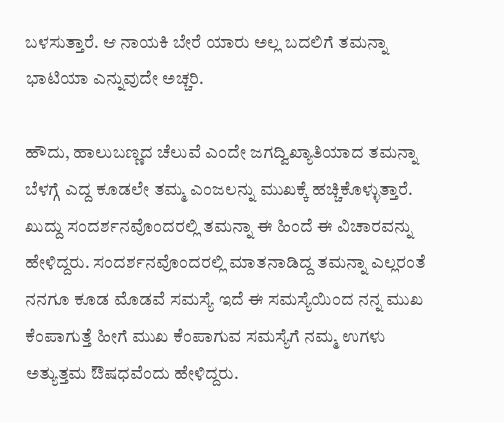ಬಳಸುತ್ತಾರೆ. ಆ ನಾಯಕಿ ಬೇರೆ ಯಾರು ಅಲ್ಲ ಬದಲಿಗೆ ತಮನ್ನಾ ಭಾಟಿಯಾ ಎನ್ನುವುದೇ ಅಚ್ಚರಿ.

ಹೌದು, ಹಾಲುಬಣ್ಣದ ಚೆಲುವೆ ಎಂದೇ ಜಗದ್ವಿಖ್ಯಾತಿಯಾದ ತಮನ್ನಾ ಬೆಳಗ್ಗೆ ಎದ್ದ ಕೂಡಲೇ ತಮ್ಮ ಎಂಜಲನ್ನು ಮುಖಕ್ಕೆ ಹಚ್ಚಿಕೊಳ್ಳುತ್ತಾರೆ. ಖುದ್ದು ಸಂದರ್ಶನವೊಂದರಲ್ಲಿ ತಮನ್ನಾ ಈ ಹಿಂದೆ ಈ ವಿಚಾರವನ್ನು ಹೇಳಿದ್ದರು. ಸಂದರ್ಶನವೊಂದರಲ್ಲಿ ಮಾತನಾಡಿದ್ದ ತಮನ್ನಾ ಎಲ್ಲರಂತೆ ನನಗೂ ಕೂಡ ಮೊಡವೆ ಸಮಸ್ಯೆ ಇದೆ ಈ ಸಮಸ್ಯೆಯಿಂದ ನನ್ನ ಮುಖ ಕೆಂಪಾಗುತ್ತೆ ಹೀಗೆ ಮುಖ ಕೆಂಪಾಗುವ ಸಮಸ್ಯೆಗೆ ನಮ್ಮ ಉಗಳು ಅತ್ಯುತ್ತಮ ಔಷಧವೆಂದು ಹೇಳಿದ್ದರು.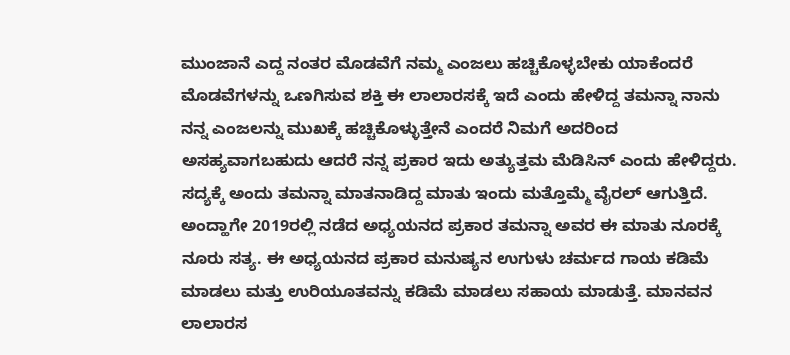ಮುಂಜಾನೆ ಎದ್ದ ನಂತರ ಮೊಡವೆಗೆ ನಮ್ಮ ಎಂಜಲು ಹಚ್ಚಿಕೊಳ್ಳಬೇಕು ಯಾಕೆಂದರೆ ಮೊಡವೆಗಳನ್ನು ಒಣಗಿಸುವ ಶಕ್ತಿ ಈ ಲಾಲಾರಸಕ್ಕೆ ಇದೆ ಎಂದು ಹೇಳಿದ್ದ ತಮನ್ನಾ ನಾನು ನನ್ನ ಎಂಜಲನ್ನು ಮುಖಕ್ಕೆ ಹಚ್ಚಿಕೊಳ್ಳುತ್ತೇನೆ ಎಂದರೆ ನಿಮಗೆ ಅದರಿಂದ ಅಸಹ್ಯವಾಗಬಹುದು ಆದರೆ ನನ್ನ ಪ್ರಕಾರ ಇದು ಅತ್ಯುತ್ತಮ ಮೆಡಿಸಿನ್ ಎಂದು ಹೇಳಿದ್ದರು. ಸದ್ಯಕ್ಕೆ ಅಂದು ತಮನ್ನಾ ಮಾತನಾಡಿದ್ದ ಮಾತು ಇಂದು ಮತ್ತೊಮ್ಮೆ ವೈರಲ್ ಆಗುತ್ತಿದೆ.
ಅಂದ್ಹಾಗೇ 2019ರಲ್ಲಿ ನಡೆದ ಅಧ್ಯಯನದ ಪ್ರಕಾರ ತಮನ್ನಾ ಅವರ ಈ ಮಾತು ನೂರಕ್ಕೆ ನೂರು ಸತ್ಯ. ಈ ಅಧ್ಯಯನದ ಪ್ರಕಾರ ಮನುಷ್ಯನ ಉಗುಳು ಚರ್ಮದ ಗಾಯ ಕಡಿಮೆ ಮಾಡಲು ಮತ್ತು ಉರಿಯೂತವನ್ನು ಕಡಿಮೆ ಮಾಡಲು ಸಹಾಯ ಮಾಡುತ್ತೆ. ಮಾನವನ ಲಾಲಾರಸ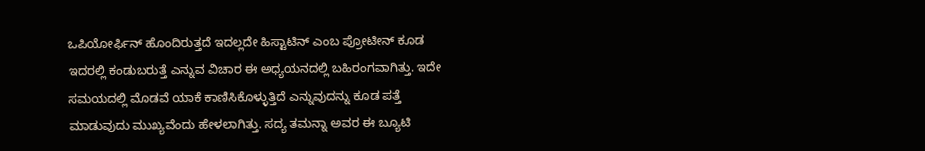ಒಪಿಯೋರ್ಫಿನ್ ಹೊಂದಿರುತ್ತದೆ ಇದಲ್ಲದೇ ಹಿಸ್ಟಾಟಿನ್ ಎಂಬ ಪ್ರೋಟೀನ್ ಕೂಡ ಇದರಲ್ಲಿ ಕಂಡುಬರುತ್ತೆ ಎನ್ನುವ ವಿಚಾರ ಈ ಅಧ್ಯಯನದಲ್ಲಿ ಬಹಿರಂಗವಾಗಿತ್ತು. ಇದೇ ಸಮಯದಲ್ಲಿ ಮೊಡವೆ ಯಾಕೆ ಕಾಣಿಸಿಕೊಳ್ಳುತ್ತಿದೆ ಎನ್ನುವುದನ್ನು ಕೂಡ ಪತ್ತೆ ಮಾಡುವುದು ಮುಖ್ಯವೆಂದು ಹೇಳಲಾಗಿತ್ತು. ಸದ್ಯ ತಮನ್ನಾ ಅವರ ಈ ಬ್ಯೂಟಿ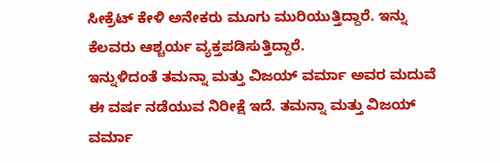ಸೀಕ್ರೆಟ್ ಕೇಳಿ ಅನೇಕರು ಮೂಗು ಮುರಿಯುತ್ತಿದ್ದಾರೆ. ಇನ್ನು ಕೆಲವರು ಆಶ್ಚರ್ಯ ವ್ಯಕ್ತಪಡಿಸುತ್ತಿದ್ದಾರೆ.
ಇನ್ನುಳಿದಂತೆ ತಮನ್ನಾ ಮತ್ತು ವಿಜಯ್ ವರ್ಮಾ ಅವರ ಮದುವೆ ಈ ವರ್ಷ ನಡೆಯುವ ನಿರೀಕ್ಷೆ ಇದೆ. ತಮನ್ನಾ ಮತ್ತು ವಿಜಯ್ ವರ್ಮಾ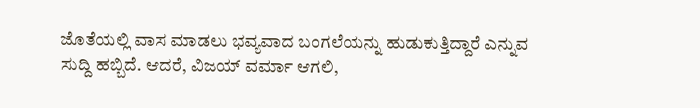ಜೊತೆಯಲ್ಲಿ ವಾಸ ಮಾಡಲು ಭವ್ಯವಾದ ಬಂಗಲೆಯನ್ನು ಹುಡುಕುತ್ತಿದ್ದಾರೆ ಎನ್ನುವ ಸುದ್ದಿ ಹಬ್ಬಿದೆ. ಆದರೆ, ವಿಜಯ್ ವರ್ಮಾ ಆಗಲಿ,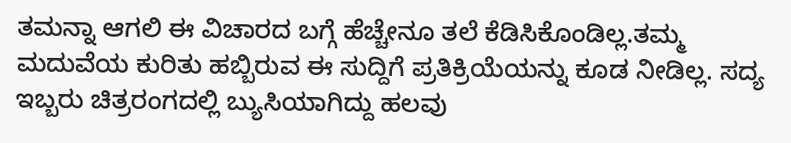ತಮನ್ನಾ ಆಗಲಿ ಈ ವಿಚಾರದ ಬಗ್ಗೆ ಹೆಚ್ಚೇನೂ ತಲೆ ಕೆಡಿಸಿಕೊಂಡಿಲ್ಲ.ತಮ್ಮ ಮದುವೆಯ ಕುರಿತು ಹಬ್ಬಿರುವ ಈ ಸುದ್ದಿಗೆ ಪ್ರತಿಕ್ರಿಯೆಯನ್ನು ಕೂಡ ನೀಡಿಲ್ಲ. ಸದ್ಯ ಇಬ್ಬರು ಚಿತ್ರರಂಗದಲ್ಲಿ ಬ್ಯುಸಿಯಾಗಿದ್ದು ಹಲವು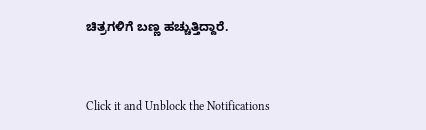ಚಿತ್ರಗಳಿಗೆ ಬಣ್ಣ ಹಚ್ಚುತ್ತಿದ್ದಾರೆ.


Click it and Unblock the Notifications